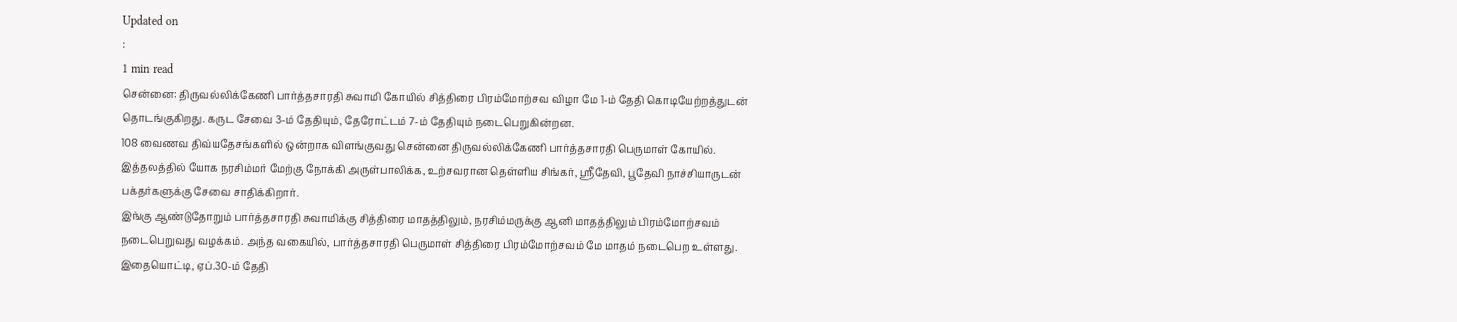Updated on
:
1 min read
சென்னை: திருவல்லிக்கேணி பார்த்தசாரதி சுவாமி கோயில் சித்திரை பிரம்மோற்சவ விழா மே 1-ம் தேதி கொடியேற்றத்துடன் தொடங்குகிறது. கருட சேவை 3-ம் தேதியும், தேரோட்டம் 7-ம் தேதியும் நடைபெறுகின்றன.
108 வைணவ திவ்யதேசங்களில் ஒன்றாக விளங்குவது சென்னை திருவல்லிக்கேணி பார்த்தசாரதி பெருமாள் கோயில். இத்தலத்தில் யோக நரசிம்மர் மேற்கு நோக்கி அருள்பாலிக்க, உற்சவரான தெள்ளிய சிங்கர், ஸ்ரீதேவி, பூதேவி நாச்சியாருடன் பக்தர்களுக்கு சேவை சாதிக்கிறார்.
இங்கு ஆண்டுதோறும் பார்த்தசாரதி சுவாமிக்கு சித்திரை மாதத்திலும், நரசிம்மருக்கு ஆனி மாதத்திலும் பிரம்மோற்சவம் நடைபெறுவது வழக்கம். அந்த வகையில், பார்த்தசாரதி பெருமாள் சித்திரை பிரம்மோற்சவம் மே மாதம் நடைபெற உள்ளது.
இதையொட்டி, ஏப்.30-ம் தேதி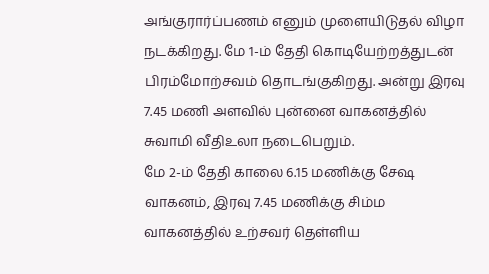அங்குரார்ப்பணம் எனும் முளையிடுதல் விழா நடக்கிறது. மே 1-ம் தேதி கொடியேற்றத்துடன் பிரம்மோற்சவம் தொடங்குகிறது. அன்று இரவு 7.45 மணி அளவில் புன்னை வாகனத்தில் சுவாமி வீதிஉலா நடைபெறும்.
மே 2-ம் தேதி காலை 6.15 மணிக்கு சேஷ வாகனம், இரவு 7.45 மணிக்கு சிம்ம வாகனத்தில் உற்சவர் தெள்ளிய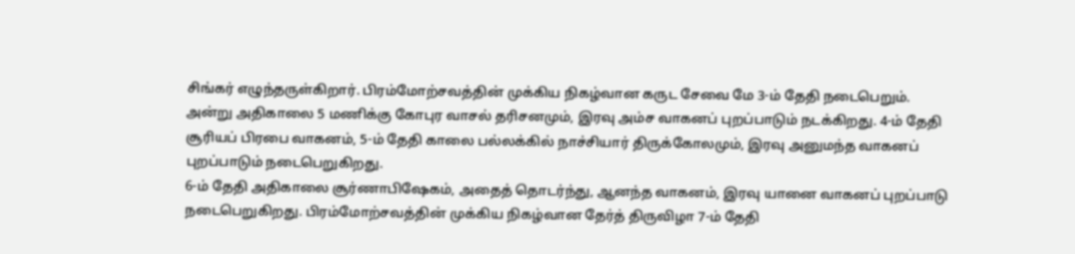சிங்கர் எழுந்தருள்கிறார். பிரம்மோற்சவத்தின் முக்கிய நிகழ்வான கருட சேவை மே 3-ம் தேதி நடைபெறும்.
அன்று அதிகாலை 5 மணிக்கு கோபுர வாசல் தரிசனமும், இரவு அம்ச வாகனப் புறப்பாடும் நடக்கிறது. 4-ம் தேதி சூரியப் பிரபை வாகனம், 5-ம் தேதி காலை பல்லக்கில் நாச்சியார் திருக்கோலமும், இரவு அனுமந்த வாகனப் புறப்பாடும் நடைபெறுகிறது.
6-ம் தேதி அதிகாலை சூர்ணாபிஷேகம், அதைத் தொடர்ந்து, ஆனந்த வாகனம், இரவு யானை வாகனப் புறப்பாடு நடைபெறுகிறது. பிரம்மோற்சவத்தின் முக்கிய நிகழ்வான தேர்த் திருவிழா 7-ம் தேதி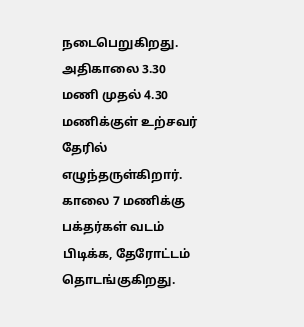நடைபெறுகிறது.
அதிகாலை 3.30 மணி முதல் 4.30 மணிக்குள் உற்சவர் தேரில் எழுந்தருள்கிறார். காலை 7 மணிக்கு பக்தர்கள் வடம் பிடிக்க, தேரோட்டம் தொடங்குகிறது.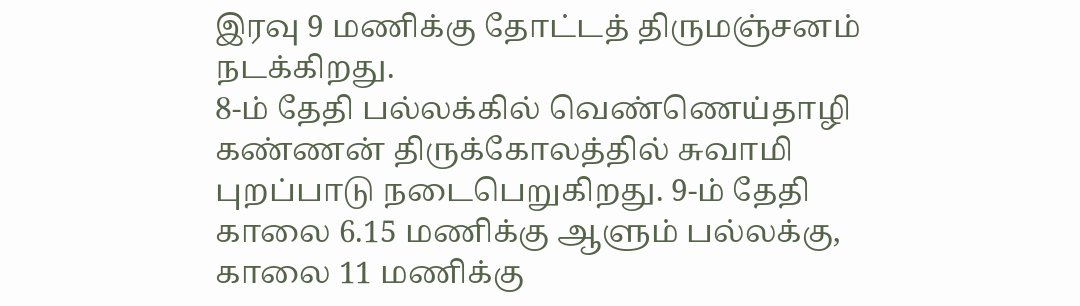இரவு 9 மணிக்கு தோட்டத் திருமஞ்சனம் நடக்கிறது.
8-ம் தேதி பல்லக்கில் வெண்ணெய்தாழி கண்ணன் திருக்கோலத்தில் சுவாமி புறப்பாடு நடைபெறுகிறது. 9-ம் தேதி காலை 6.15 மணிக்கு ஆளும் பல்லக்கு, காலை 11 மணிக்கு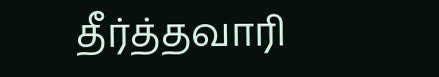தீர்த்தவாரி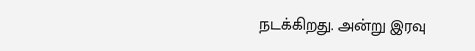நடக்கிறது. அன்று இரவு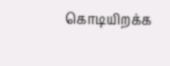கொடியிறக்க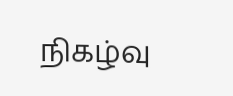நிகழ்வு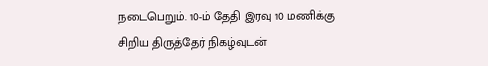நடைபெறும். 10-ம் தேதி இரவு 10 மணிக்கு சிறிய திருத்தேர் நிகழ்வுடன்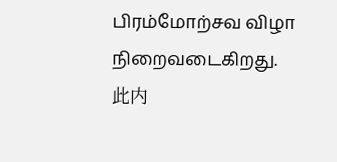பிரம்மோற்சவ விழா நிறைவடைகிறது.
此内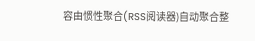容由惯性聚合(RSS阅读器)自动聚合整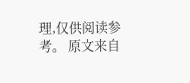理,仅供阅读参考。 原文来自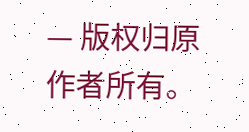— 版权归原作者所有。